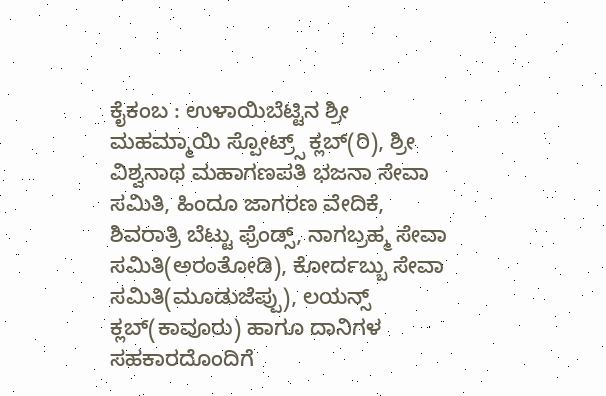ಕೈಕಂಬ : ಉಳಾಯಿಬೆಟ್ಟಿನ ಶ್ರೀ ಮಹಮ್ಮಾಯಿ ಸ್ಪೋಟ್ರ್ಸ್ ಕ್ಲಬ್(ರಿ), ಶ್ರೀ ವಿಶ್ವನಾಥ ಮಹಾಗಣಪತಿ ಭಜನಾ ಸೇವಾ ಸಮಿತಿ, ಹಿಂದೂ ಜಾಗರಣ ವೇದಿಕೆ, ಶಿವರಾತ್ರಿ ಬೆಟ್ಟು ಫ್ರೆಂಡ್ಸ್, ನಾಗಬ್ರಹ್ಮ ಸೇವಾ ಸಮಿತಿ(ಅರಂತೋಡಿ), ಕೋರ್ದಬ್ಬು ಸೇವಾ ಸಮಿತಿ(ಮೂಡುಜೆಪ್ಪು), ಲಯನ್ಸ್ ಕ್ಲಬ್(ಕಾವೂರು) ಹಾಗೂ ದಾನಿಗಳ ಸಹಕಾರದೊಂದಿಗೆ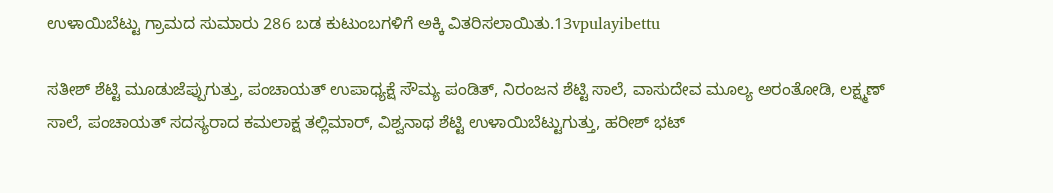ಉಳಾಯಿಬೆಟ್ಟು ಗ್ರಾಮದ ಸುಮಾರು 286 ಬಡ ಕುಟುಂಬಗಳಿಗೆ ಅಕ್ಕಿ ವಿತರಿಸಲಾಯಿತು.13vpulayibettu

ಸತೀಶ್ ಶೆಟ್ಟಿ ಮೂಡುಜೆಪ್ಪುಗುತ್ತು, ಪಂಚಾಯತ್ ಉಪಾಧ್ಯಕ್ಷೆ ಸೌಮ್ಯ ಪಂಡಿತ್, ನಿರಂಜನ ಶೆಟ್ಟಿ ಸಾಲೆ, ವಾಸುದೇವ ಮೂಲ್ಯ ಅರಂತೋಡಿ, ಲಕ್ಷ್ಮಣ್ ಸಾಲೆ, ಪಂಚಾಯತ್ ಸದಸ್ಯರಾದ ಕಮಲಾಕ್ಷ ತಲ್ಲಿಮಾರ್, ವಿಶ್ವನಾಥ ಶೆಟ್ಟಿ ಉಳಾಯಿಬೆಟ್ಟುಗುತ್ತು, ಹರೀಶ್ ಭಟ್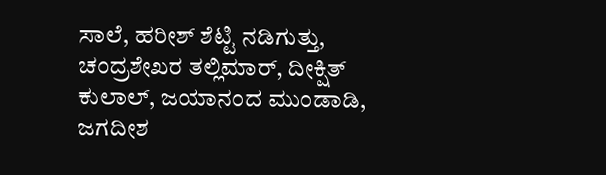ಸಾಲೆ, ಹರೀಶ್ ಶೆಟ್ಟಿ ನಡಿಗುತ್ತು, ಚಂದ್ರಶೇಖರ ತಲ್ಲಿಮಾರ್, ದೀಕ್ಷಿತ್ ಕುಲಾಲ್, ಜಯಾನಂದ ಮುಂಡಾಡಿ, ಜಗದೀಶ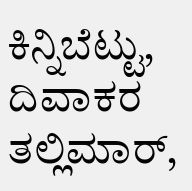ಕಿನ್ನಿಬೆಟ್ಟು, ದಿವಾಕರ ತಲ್ಲಿಮಾರ್,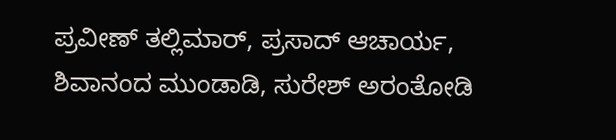ಪ್ರವೀಣ್ ತಲ್ಲಿಮಾರ್, ಪ್ರಸಾದ್ ಆಚಾರ್ಯ, ಶಿವಾನಂದ ಮುಂಡಾಡಿ, ಸುರೇಶ್ ಅರಂತೋಡಿ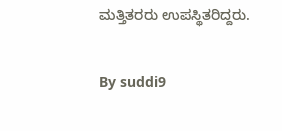ಮತ್ತಿತರರು ಉಪಸ್ಥಿತರಿದ್ದರು.

By suddi9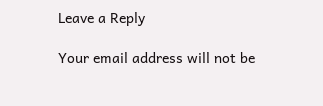Leave a Reply

Your email address will not be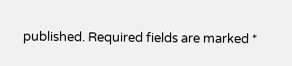published. Required fields are marked *